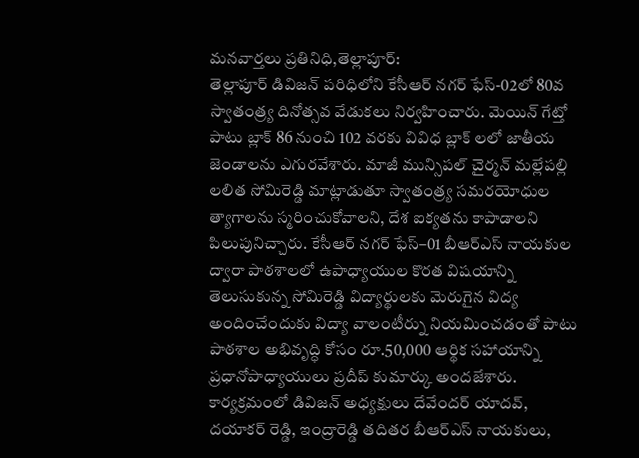మనవార్తలు ప్రతినిధి,తెల్లాపూర్:
తెల్లాపూర్ డివిజన్ పరిధిలోని కేసీఆర్ నగర్ ఫేస్-02లో 80వ స్వాతంత్ర్య దినోత్సవ వేడుకలు నిర్వహించారు. మెయిన్ గేట్తో పాటు బ్లాక్ 86 నుంచి 102 వరకు వివిధ బ్లాక్ లలో జాతీయ జెండాలను ఎగురవేశారు. మాజీ మున్సిపల్ చైర్మన్ మల్లేపల్లి లలిత సోమిరెడ్డి మాట్లాడుతూ స్వాతంత్ర్య సమరయోధుల త్యాగాలను స్మరించుకోవాలని, దేశ ఐక్యతను కాపాడాలని పిలుపునిచ్చారు. కేసీఆర్ నగర్ ఫేస్–01 బీఆర్ఎస్ నాయకుల ద్వారా పాఠశాలలో ఉపాధ్యాయుల కొరత విషయాన్ని తెలుసుకున్న సోమిరెడ్డి విద్యార్థులకు మెరుగైన విద్య అందించేందుకు విద్యా వాలంటీర్ను నియమించడంతో పాటు పాఠశాల అభివృద్ధి కోసం రూ.50,000 ఆర్థిక సహాయాన్ని ప్రధానోపాధ్యాయులు ప్రదీప్ కుమార్కు అందజేశారు. కార్యక్రమంలో డివిజన్ అధ్యక్షులు దేవేందర్ యాదవ్, దయాకర్ రెడ్డి, ఇంద్రారెడ్డి తదితర బీఆర్ఎస్ నాయకులు,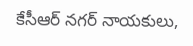కేసీఆర్ నగర్ నాయకులు,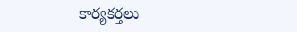కార్యకర్తలు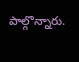పాల్గొన్నారు.